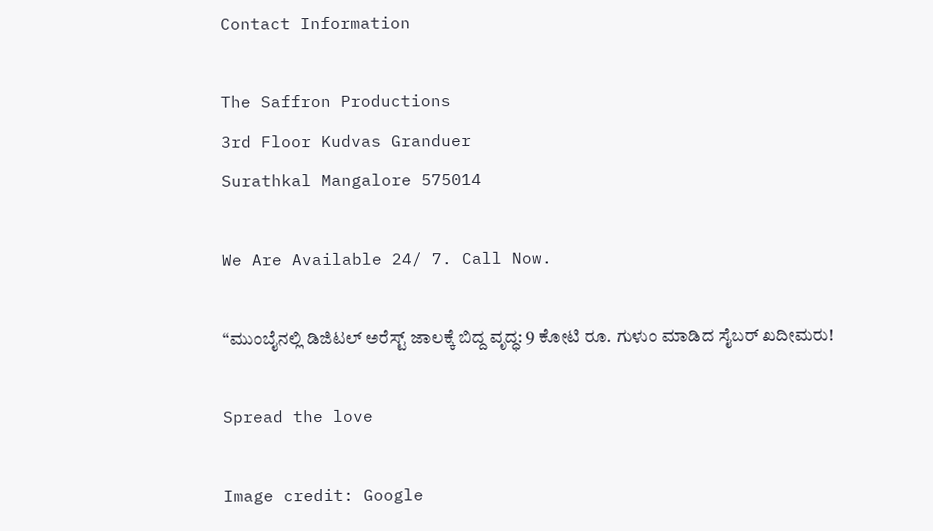Contact Information

The Saffron Productions
3rd Floor Kudvas Granduer
Surathkal Mangalore 575014

We Are Available 24/ 7. Call Now.

“ಮುಂಬೈನಲ್ಲಿ ಡಿಜಿಟಲ್ ಅರೆಸ್ಟ್ ಜಾಲಕ್ಕೆ ಬಿದ್ದ ವೃದ್ಧ: 9 ಕೋಟಿ ರೂ. ಗುಳುಂ ಮಾಡಿದ ಸೈಬರ್ ಖದೀಮರು!

Spread the love

Image credit: Google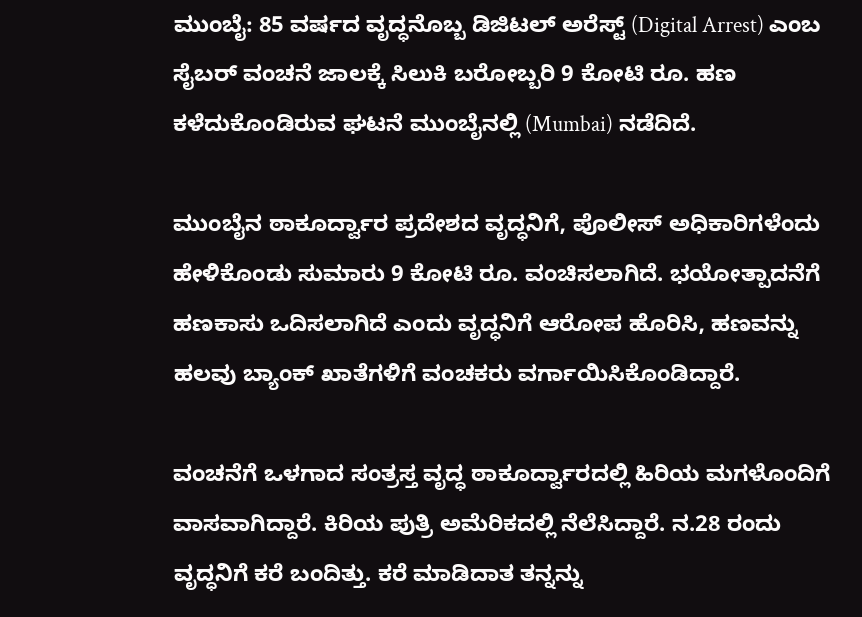ಮುಂಬೈ: 85 ವರ್ಷದ ವೃದ್ಧನೊಬ್ಬ ಡಿಜಿಟಲ್‌ ಅರೆಸ್ಟ್‌ (Digital Arrest) ಎಂಬ ಸೈಬರ್‌ ವಂಚನೆ ಜಾಲಕ್ಕೆ ಸಿಲುಕಿ ಬರೋಬ್ಬರಿ 9 ಕೋಟಿ ರೂ. ಹಣ ಕಳೆದುಕೊಂಡಿರುವ ಘಟನೆ ಮುಂಬೈನಲ್ಲಿ (Mumbai) ನಡೆದಿದೆ.

ಮುಂಬೈನ ಠಾಕೂರ್ದ್ವಾರ ಪ್ರದೇಶದ ವೃದ್ಧನಿಗೆ, ಪೊಲೀಸ್ ಅಧಿಕಾರಿಗಳೆಂದು ಹೇಳಿಕೊಂಡು ಸುಮಾರು 9 ಕೋಟಿ ರೂ. ವಂಚಿಸಲಾಗಿದೆ. ಭಯೋತ್ಪಾದನೆಗೆ ಹಣಕಾಸು ಒದಿಸಲಾಗಿದೆ ಎಂದು ವೃದ್ಧನಿಗೆ ಆರೋಪ ಹೊರಿಸಿ, ಹಣವನ್ನು ಹಲವು ಬ್ಯಾಂಕ್‌ ಖಾತೆಗಳಿಗೆ ವಂಚಕರು ವರ್ಗಾಯಿಸಿಕೊಂಡಿದ್ದಾರೆ.

ವಂಚನೆಗೆ ಒಳಗಾದ ಸಂತ್ರಸ್ತ ವೃದ್ಧ ಠಾಕೂರ್ದ್ವಾರದಲ್ಲಿ ಹಿರಿಯ ಮಗಳೊಂದಿಗೆ ವಾಸವಾಗಿದ್ದಾರೆ. ಕಿರಿಯ ಪುತ್ರಿ ಅಮೆರಿಕದಲ್ಲಿ ನೆಲೆಸಿದ್ದಾರೆ. ನ.28 ರಂದು ವೃದ್ಧನಿಗೆ ಕರೆ ಬಂದಿತ್ತು. ಕರೆ ಮಾಡಿದಾತ ತನ್ನನ್ನು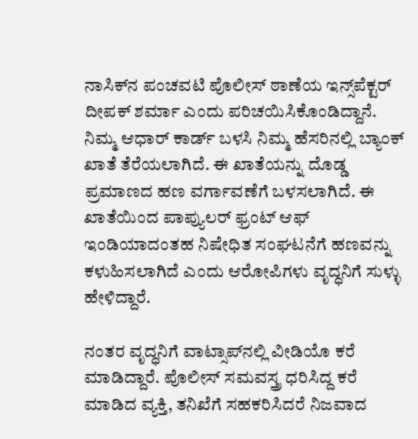ನಾಸಿಕ್‌ನ ಪಂಚವಟಿ ಪೊಲೀಸ್ ಠಾಣೆಯ ಇನ್ಸ್‌ಪೆಕ್ಟರ್ ದೀಪಕ್ ಶರ್ಮಾ ಎಂದು ಪರಿಚಯಿಸಿಕೊಂಡಿದ್ದಾನೆ. ನಿಮ್ಮ ಆಧಾರ್ ಕಾರ್ಡ್ ಬಳಸಿ ನಿಮ್ಮ ಹೆಸರಿನಲ್ಲಿ ಬ್ಯಾಂಕ್ ಖಾತೆ ತೆರೆಯಲಾಗಿದೆ. ಈ ಖಾತೆಯನ್ನು ದೊಡ್ಡ ಪ್ರಮಾಣದ ಹಣ ವರ್ಗಾವಣೆಗೆ ಬಳಸಲಾಗಿದೆ. ಈ ಖಾತೆಯಿಂದ ಪಾಪ್ಯುಲರ್ ಫ್ರಂಟ್ ಆಫ್ ಇಂಡಿಯಾದಂತಹ ನಿಷೇಧಿತ ಸಂಘಟನೆಗೆ ಹಣವನ್ನು ಕಳುಹಿಸಲಾಗಿದೆ ಎಂದು ಆರೋಪಿಗಳು ವೃದ್ಧನಿಗೆ ಸುಳ್ಳು ಹೇಳಿದ್ದಾರೆ.

ನಂತರ ವೃದ್ಧನಿಗೆ ವಾಟ್ಸಾಪ್‌ನಲ್ಲಿ ವೀಡಿಯೊ ಕರೆ ಮಾಡಿದ್ದಾರೆ. ಪೊಲೀಸ್ ಸಮವಸ್ತ್ರ ಧರಿಸಿದ್ದ ಕರೆ ಮಾಡಿದ ವ್ಯಕ್ತಿ, ತನಿಖೆಗೆ ಸಹಕರಿಸಿದರೆ ನಿಜವಾದ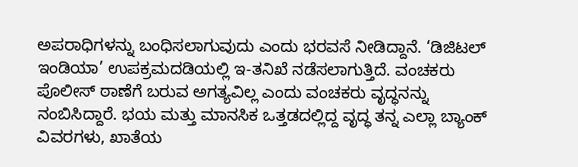ಅಪರಾಧಿಗಳನ್ನು ಬಂಧಿಸಲಾಗುವುದು ಎಂದು ಭರವಸೆ ನೀಡಿದ್ದಾನೆ. ‘ಡಿಜಿಟಲ್ ಇಂಡಿಯಾ’ ಉಪಕ್ರಮದಡಿಯಲ್ಲಿ ಇ-ತನಿಖೆ ನಡೆಸಲಾಗುತ್ತಿದೆ. ವಂಚಕರು ಪೊಲೀಸ್ ಠಾಣೆಗೆ ಬರುವ ಅಗತ್ಯವಿಲ್ಲ ಎಂದು ವಂಚಕರು ವೃದ್ಧನನ್ನು ನಂಬಿಸಿದ್ದಾರೆ. ಭಯ ಮತ್ತು ಮಾನಸಿಕ ಒತ್ತಡದಲ್ಲಿದ್ದ ವೃದ್ಧ ತನ್ನ ಎಲ್ಲಾ ಬ್ಯಾಂಕ್ ವಿವರಗಳು, ಖಾತೆಯ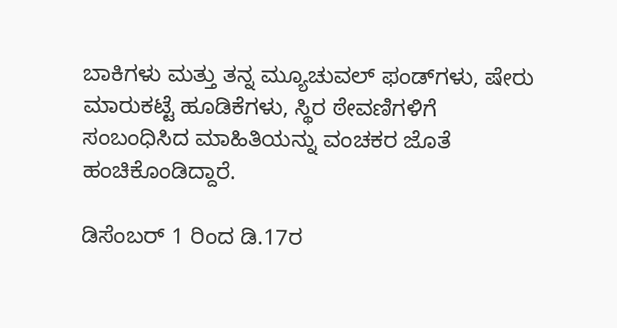ಬಾಕಿಗಳು ಮತ್ತು ತನ್ನ ಮ್ಯೂಚುವಲ್ ಫಂಡ್‌ಗಳು, ಷೇರು ಮಾರುಕಟ್ಟೆ ಹೂಡಿಕೆಗಳು, ಸ್ಥಿರ ಠೇವಣಿಗಳಿಗೆ ಸಂಬಂಧಿಸಿದ ಮಾಹಿತಿಯನ್ನು ವಂಚಕರ ಜೊತೆ ಹಂಚಿಕೊಂಡಿದ್ದಾರೆ.

ಡಿಸೆಂಬರ್ 1 ರಿಂದ ಡಿ.17ರ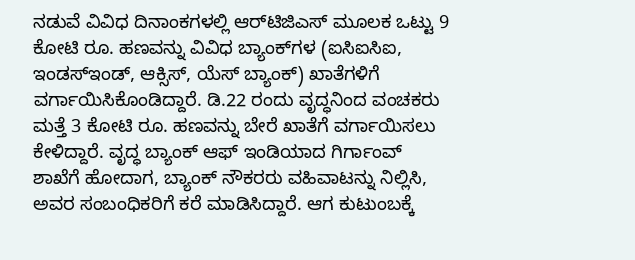ನಡುವೆ ವಿವಿಧ ದಿನಾಂಕಗಳಲ್ಲಿ ಆರ್‌ಟಿಜಿಎಸ್ ಮೂಲಕ ಒಟ್ಟು 9 ಕೋಟಿ ರೂ. ಹಣವನ್ನು ವಿವಿಧ ಬ್ಯಾಂಕ್‌ಗಳ (ಐಸಿಐಸಿಐ, ಇಂಡಸ್‌ಇಂಡ್, ಆಕ್ಸಿಸ್, ಯೆಸ್ ಬ್ಯಾಂಕ್) ಖಾತೆಗಳಿಗೆ ವರ್ಗಾಯಿಸಿಕೊಂಡಿದ್ದಾರೆ. ಡಿ.22 ರಂದು ವೃದ್ಧನಿಂದ ವಂಚಕರು ಮತ್ತೆ 3 ಕೋಟಿ ರೂ. ಹಣವನ್ನು ಬೇರೆ ಖಾತೆಗೆ ವರ್ಗಾಯಿಸಲು ಕೇಳಿದ್ದಾರೆ. ವೃದ್ಧ ಬ್ಯಾಂಕ್ ಆಫ್ ಇಂಡಿಯಾದ ಗಿರ್ಗಾಂವ್ ಶಾಖೆಗೆ ಹೋದಾಗ, ಬ್ಯಾಂಕ್ ನೌಕರರು ವಹಿವಾಟನ್ನು ನಿಲ್ಲಿಸಿ, ಅವರ ಸಂಬಂಧಿಕರಿಗೆ ಕರೆ ಮಾಡಿಸಿದ್ದಾರೆ. ಆಗ ಕುಟುಂಬಕ್ಕೆ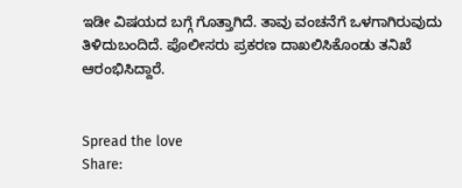ಇಡೀ ವಿಷಯದ ಬಗ್ಗೆ ಗೊತ್ತಾಗಿದೆ. ತಾವು ವಂಚನೆಗೆ ಒಳಗಾಗಿರುವುದು ತಿಳಿದುಬಂದಿದೆ. ಪೊಲೀಸರು ಪ್ರಕರಣ ದಾಖಲಿಸಿಕೊಂಡು ತನಿಖೆ ಆರಂಭಿಸಿದ್ದಾರೆ.


Spread the love
Share: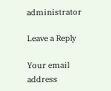administrator

Leave a Reply

Your email address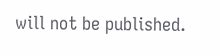will not be published.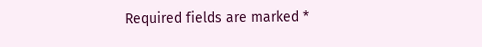Required fields are marked *